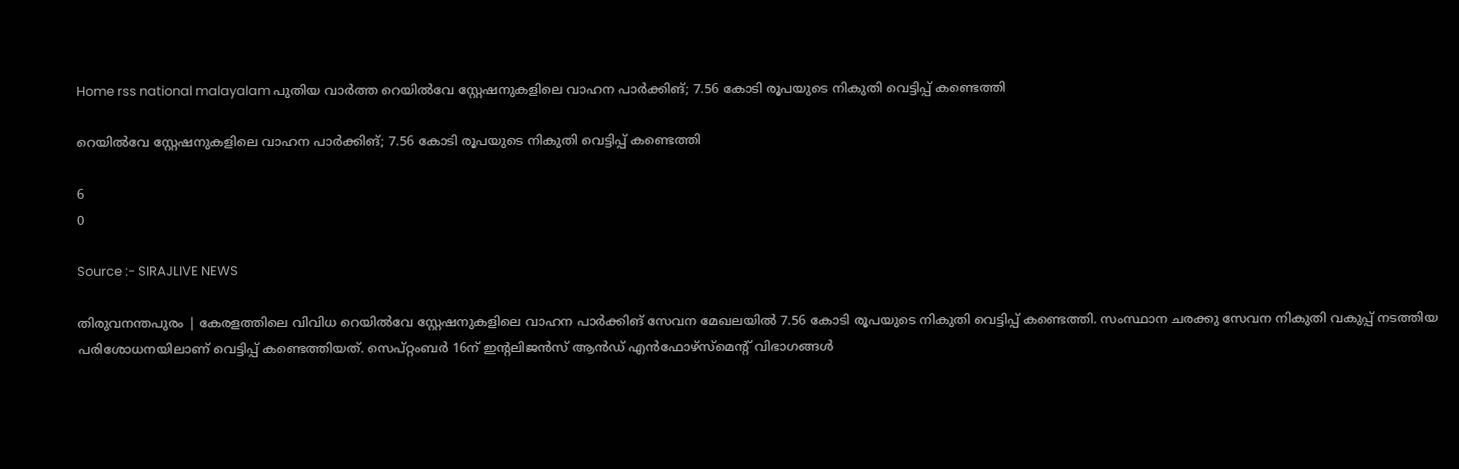Home rss national malayalam പുതിയ വാർത്ത റെയില്‍വേ സ്റ്റേഷനുകളിലെ വാഹന പാര്‍ക്കിങ്; 7.56 കോടി രൂപയുടെ നികുതി വെട്ടിപ്പ് കണ്ടെത്തി

റെയില്‍വേ സ്റ്റേഷനുകളിലെ വാഹന പാര്‍ക്കിങ്; 7.56 കോടി രൂപയുടെ നികുതി വെട്ടിപ്പ് കണ്ടെത്തി

6
0

Source :- SIRAJLIVE NEWS

തിരുവനന്തപുരം | കേരളത്തിലെ വിവിധ റെയില്‍വേ സ്റ്റേഷനുകളിലെ വാഹന പാര്‍ക്കിങ് സേവന മേഖലയില്‍ 7.56 കോടി രൂപയുടെ നികുതി വെട്ടിപ്പ് കണ്ടെത്തി. സംസ്ഥാന ചരക്കു സേവന നികുതി വകുപ്പ് നടത്തിയ പരിശോധനയിലാണ് വെട്ടിപ്പ് കണ്ടെത്തിയത്. സെപ്റ്റംബര്‍ 16ന് ഇന്റലിജന്‍സ് ആന്‍ഡ് എന്‍ഫോഴ്‌സ്‌മെന്റ് വിഭാഗങ്ങള്‍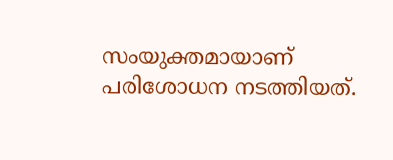സംയുക്തമായാണ് പരിശോധന നടത്തിയത്.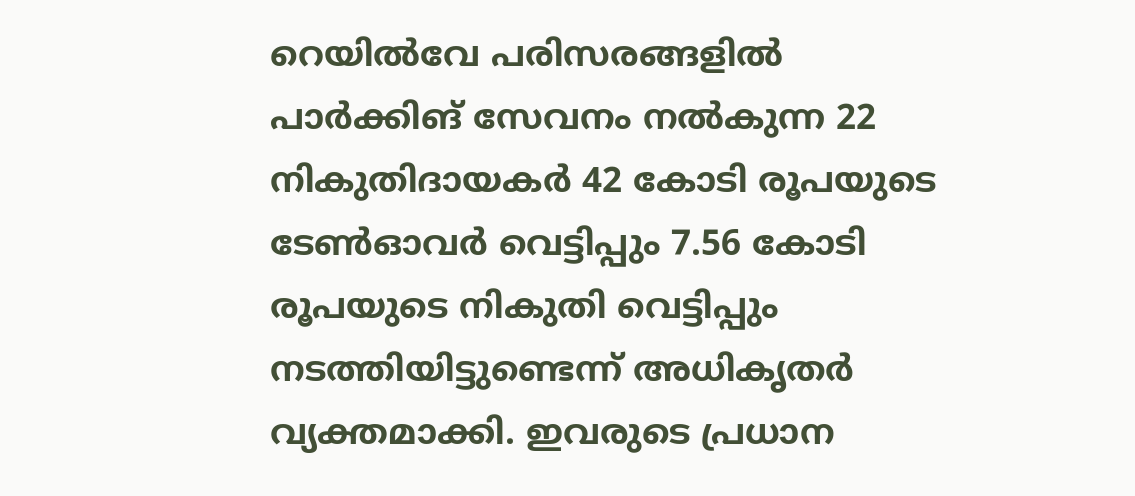റെയില്‍വേ പരിസരങ്ങളില്‍ പാര്‍ക്കിങ് സേവനം നല്‍കുന്ന 22 നികുതിദായകര്‍ 42 കോടി രൂപയുടെ ടേണ്‍ഓവര്‍ വെട്ടിപ്പും 7.56 കോടി രൂപയുടെ നികുതി വെട്ടിപ്പും നടത്തിയിട്ടുണ്ടെന്ന് അധികൃതര്‍ വ്യക്തമാക്കി. ഇവരുടെ പ്രധാന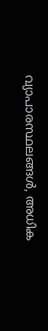വ്യാപാരസ്ഥലങ്ങള്‍, അധിക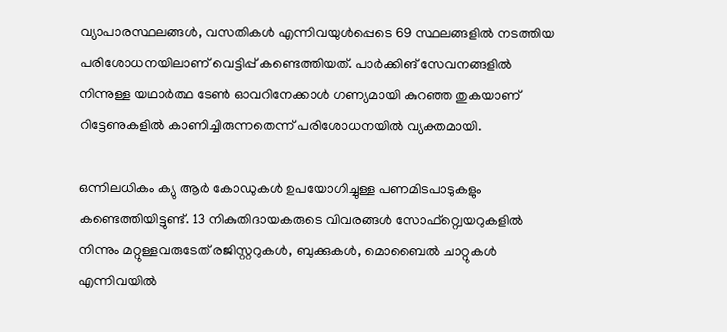വ്യാപാരസ്ഥലങ്ങള്‍, വസതികള്‍ എന്നിവയുള്‍പ്പെടെ 69 സ്ഥലങ്ങളില്‍ നടത്തിയ പരിശോധനയിലാണ് വെട്ടിപ്പ് കണ്ടെത്തിയത്. പാര്‍ക്കിങ് സേവനങ്ങളില്‍ നിന്നുള്ള യഥാര്‍ത്ഥ ടേണ്‍ ഓവറിനേക്കാള്‍ ഗണ്യമായി കുറഞ്ഞ തുകയാണ് റിട്ടേണുകളില്‍ കാണിച്ചിരുന്നതെന്ന് പരിശോധനയില്‍ വ്യക്തമായി.

ഒന്നിലധികം ക്യു ആര്‍ കോഡുകള്‍ ഉപയോഗിച്ചുള്ള പണമിടപാടുകളും കണ്ടെത്തിയിട്ടുണ്ട്. 13 നികുതിദായകരുടെ വിവരങ്ങള്‍ സോഫ്റ്റ്വെയറുകളില്‍ നിന്നും മറ്റുള്ളവരുടേത് രജിസ്റ്ററുകള്‍, ബുക്കുകള്‍, മൊബൈല്‍ ചാറ്റുകള്‍ എന്നിവയില്‍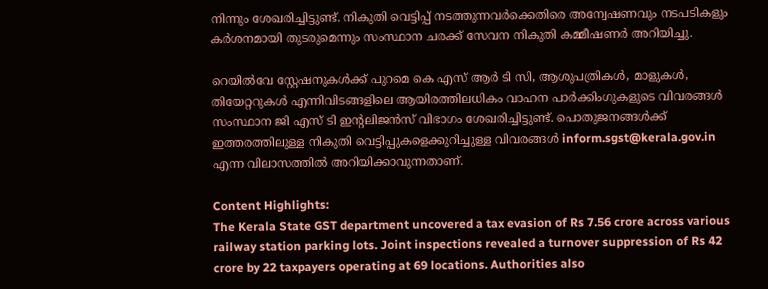നിന്നും ശേഖരിച്ചിട്ടുണ്ട്. നികുതി വെട്ടിപ്പ് നടത്തുന്നവര്‍ക്കെതിരെ അന്വേഷണവും നടപടികളും കര്‍ശനമായി തുടരുമെന്നും സംസ്ഥാന ചരക്ക് സേവന നികുതി കമ്മീഷണര്‍ അറിയിച്ചു.

റെയില്‍വേ സ്റ്റേഷനുകള്‍ക്ക് പുറമെ കെ എസ് ആര്‍ ടി സി, ആശുപത്രികള്‍, മാളുകള്‍, തിയേറ്ററുകള്‍ എന്നിവിടങ്ങളിലെ ആയിരത്തിലധികം വാഹന പാര്‍ക്കിംഗുകളുടെ വിവരങ്ങള്‍ സംസ്ഥാന ജി എസ് ടി ഇന്റലിജന്‍സ് വിഭാഗം ശേഖരിച്ചിട്ടുണ്ട്. പൊതുജനങ്ങള്‍ക്ക് ഇത്തരത്തിലുള്ള നികുതി വെട്ടിപ്പുകളെക്കുറിച്ചുള്ള വിവരങ്ങള്‍ inform.sgst@kerala.gov.in എന്ന വിലാസത്തില്‍ അറിയിക്കാവുന്നതാണ്.

Content Highlights:
The Kerala State GST department uncovered a tax evasion of Rs 7.56 crore across various railway station parking lots. Joint inspections revealed a turnover suppression of Rs 42 crore by 22 taxpayers operating at 69 locations. Authorities also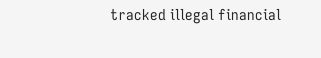tracked illegal financial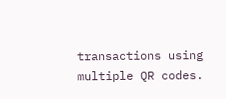transactions using multiple QR codes.